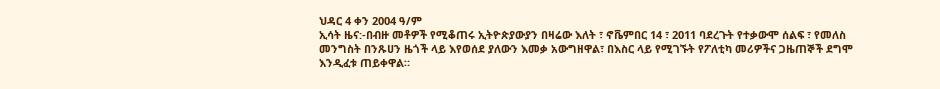ህዳር 4 ቀን 2004 ዓ/ም
ኢሳት ዜና:-በብዙ መቶዎች የሚቆጠሩ ኢትዮጵያውያን በዛሬው እለት ፣ ኖቬምበር 14 ፣ 2011 ባደረጉት የተቃውሞ ሰልፍ ፣ የመለስ መንግስት በንጹሀን ዜጎች ላይ እየወሰደ ያለውን እመቃ አውግዘዋል፣ በእስር ላይ የሚገኙት የፖለቲካ መሪዎችና ጋዜጠኞች ደግሞ እንዲፈቱ ጠይቀዋል።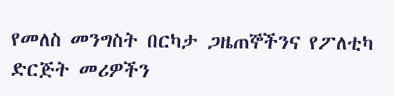የመለስ መንግስት በርካታ ጋዜጠኞችንና የፖለቲካ ድርጅት መሪዎችን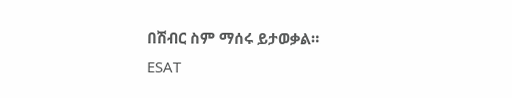በሽብር ስም ማሰሩ ይታወቃል።
ESAT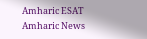Amharic ESAT Amharic News